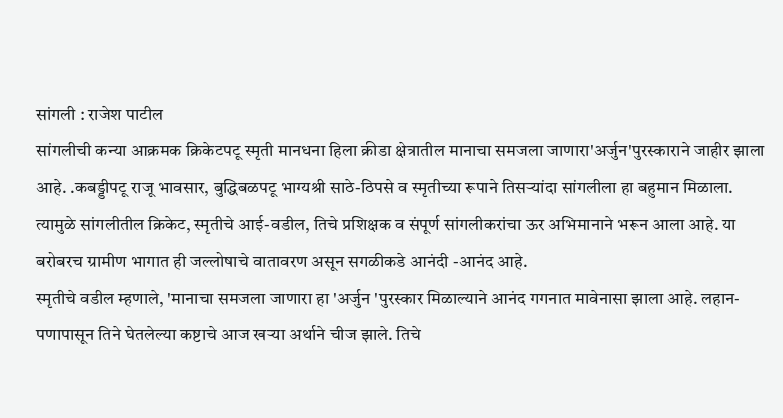सांगली : राजेश पाटील
सांगलीची कन्या आक्रमक क्रिकेटपटू स्मृती मानधना हिला क्रीडा क्षेत्रातील मानाचा समजला जाणारा'अर्जुन'पुरस्काराने जाहीर झाला आहे. .कबड्डीपटू राजू भावसार, बुद्धिबळपटू भाग्यश्री साठे-ठिपसे व स्मृतीच्या रूपाने तिसऱ्यांदा सांगलीला हा बहुमान मिळाला. त्यामुळे सांगलीतील क्रिकेट, स्मृतीचे आई-वडील, तिचे प्रशिक्षक व संपूर्ण सांगलीकरांचा ऊर अभिमानाने भरून आला आहे. या बरोबरच ग्रामीण भागात ही जल्लोषाचे वातावरण असून सगळीकडे आनंदी -आनंद आहे.
स्मृतीचे वडील म्हणाले, 'मानाचा समजला जाणारा हा 'अर्जुन 'पुरस्कार मिळाल्याने आनंद गगनात मावेनासा झाला आहे. लहान-पणापासून तिने घेतलेल्या कष्टाचे आज खऱ्या अर्थाने चीज झाले. तिचे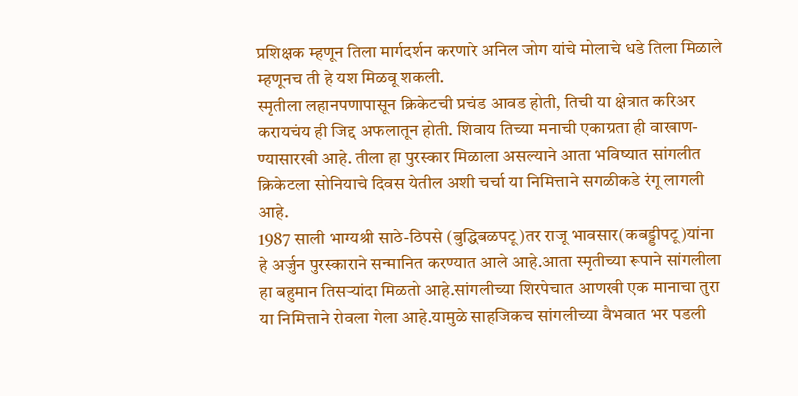प्रशिक्षक म्हणून तिला मार्गदर्शन करणारे अनिल जोग यांचे मोलाचे धडे तिला मिळाले म्हणूनच ती हे यश मिळवू शकली.
स्मृतीला लहानपणापासून क्रिकेटची प्रचंड आवड होती, तिची या क्षेत्रात करिअर करायचंय ही जिद्द अफलातून होती. शिवाय तिच्या मनाची एकाग्रता ही वाखाण-ण्यासारखी आहे. तीला हा पुरस्कार मिळाला असल्याने आता भविष्यात सांगलीत क्रिकेटला सोनियाचे दिवस येतील अशी चर्चा या निमित्ताने सगळीकडे रंगू लागली आहे.
1987 साली भाग्यश्री साठे-ठिपसे (बुद्धिबळपटू)तर राजू भावसार(कबड्डीपटू)यांना हे अर्जुन पुरस्काराने सन्मानित करण्यात आले आहे.आता स्मृतीच्या रूपाने सांगलीला हा बहुमान तिसऱ्यांदा मिळतो आहे.सांगलीच्या शिरपेचात आणखी एक मानाचा तुरा या निमित्ताने रोवला गेला आहे.यामुळे साहजिकच सांगलीच्या वैभवात भर पडली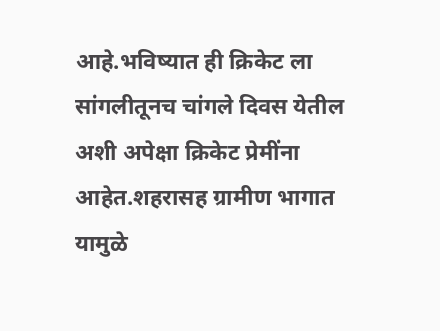आहे.भविष्यात ही क्रिकेट ला सांगलीतूनच चांगले दिवस येतील अशी अपेक्षा क्रिकेट प्रेमींना आहेत.शहरासह ग्रामीण भागात यामुळे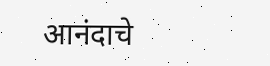आनंदाचे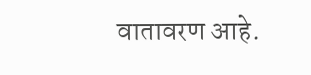वातावरण आहे.